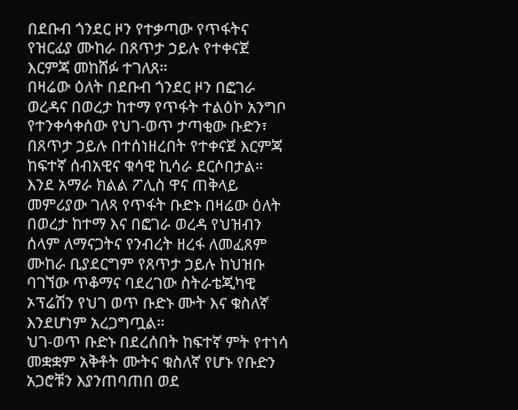በደቡብ ጎንደር ዞን የተቃጣው የጥፋትና የዝርፊያ ሙከራ በጸጥታ ኃይሉ የተቀናጀ እርምጃ መከሸፉ ተገለጸ።
በዛሬው ዕለት በደቡብ ጎንደር ዞን በፎገራ ወረዳና በወረታ ከተማ የጥፋት ተልዕኮ አንግቦ የተንቀሳቀሰው የህገ-ወጥ ታጣቂው ቡድን፣ በጸጥታ ኃይሉ በተሰነዘረበት የተቀናጀ እርምጃ ከፍተኛ ሰብአዊና ቁሳዊ ኪሳራ ደርሶበታል።
እንደ አማራ ክልል ፖሊስ ዋና ጠቅላይ መምሪያው ገለጻ የጥፋት ቡድኑ በዛሬው ዕለት በወረታ ከተማ እና በፎገራ ወረዳ የህዝብን ሰላም ለማናጋትና የንብረት ዘረፋ ለመፈጸም ሙከራ ቢያደርግም የጸጥታ ኃይሉ ከህዝቡ ባገኘው ጥቆማና ባደረገው ስትራቴጂካዊ ኦፕሬሽን የህገ ወጥ ቡድኑ ሙት እና ቁስለኛ እንደሆነም አረጋግጧል።
ህገ-ወጥ ቡድኑ በደረሰበት ከፍተኛ ምት የተነሳ መቋቋም አቅቶት ሙትና ቁስለኛ የሆኑ የቡድን አጋሮቹን እያንጠባጠበ ወደ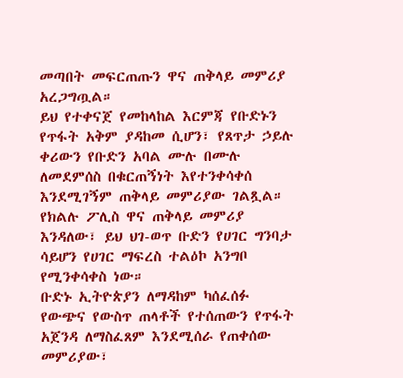መጣበት መፍርጠጡን ዋና ጠቅላይ መምሪያ አረጋግጧል።
ይህ የተቀናጀ የመከላከል እርምጃ የቡድኑን የጥፋት አቅም ያዳከመ ሲሆን፣ የጸጥታ ኃይሉ ቀሪውን የቡድን አባል ሙሉ በሙሉ ለመደምሰስ በቁርጠኝነት እየተንቀሳቀሰ እንደሚገኝም ጠቅላይ መምሪያው ገልጿል።
የክልሉ ፖሊስ ዋና ጠቅላይ መምሪያ እንዳለው፣ ይህ ህገ-ወጥ ቡድን የሀገር ግንባታ ሳይሆን የሀገር ማፍረስ ተልዕኮ አንግቦ የሚንቀሳቀስ ነው።
ቡድኑ ኢትዮጵያን ለማዳከም ካሰፈሰፉ የውጭና የውስጥ ጠላቶች የተሰጠውን የጥፋት አጀንዳ ለማስፈጸም እንደሚሰራ የጠቀሰው መምሪያው፣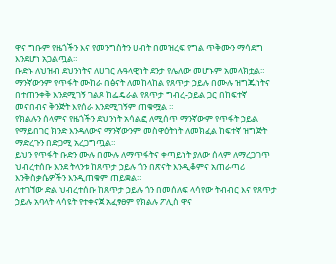ዋና ግቡም የዜጎችን እና የመንግስትን ሀብት በመዝረፍ የግል ጥቅሙን ማሳደግ እንደሆነ አጋልጧል።
ቡድኑ ለህዝብ ደህንነትና ለሀገር ሉዓላዊነት ደንታ የሌለው መሆኑም አመላክቷል።
ማንኛውንም የጥፋት ሙከራ በፅናት ለመከላከል የጸጥታ ኃይሉ በሙሉ ዝግጁነትና በተጠንቀቅ እንደሚገኝ ገልጾ ከፌዴራል የጸጥታ ግብረ-ኃይል ጋር በከፍተኛ መናበብና ቅንጅት እየሰራ እንደሚገኝም ጠቁሟል ።
የክልሉን ሰላምና የዜጎችን ደህንነት አሳልፎ ለሚሰጥ ማንኛውም የጥፋት ኃይል የማይበገር ክንድ እንዳለውና ማንኛውንም መስዋዕትነት ለመክፈል ከፍተኛ ዝግጅት ማድረጉን በድጋሚ አረጋግጧል።
ይህን የጥፋት ቡድን ሙሉ በሙሉ ለማጥፋትና ቀጣይነት ያለው ሰላም ለማረጋገጥ ህብረተሰቡ እንደ ትላንቱ ከጸጥታ ኃይሉ ጎን በጽናት እንዲቆምና አጠራጣሪ እንቅስቃሴዎችን እንዲጠቁም ጠይቋል።
ለተገኘው ድል ህብረተሰቡ ከጸጥታ ኃይሉ ጎን በመሰለፍ ላሳየው ትብብር እና የጸጥታ ኃይሉ አባላት ላሳዩት የተቀናጀ አፈፃፀም የክልሉ ፖሊስ ዋና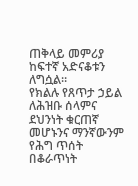ጠቅላይ መምሪያ ከፍተኛ አድናቆቱን ለግሷል።
የክልሉ የጸጥታ ኃይል ለሕዝቡ ሰላምና ደህንነት ቁርጠኛ መሆኑንና ማንኛውንም የሕግ ጥሰት በቆራጥነት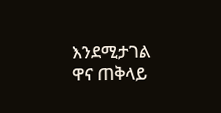እንደሚታገል ዋና ጠቅላይ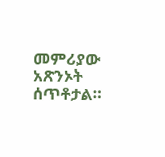መምሪያው አጽንኦት ሰጥቶታል።